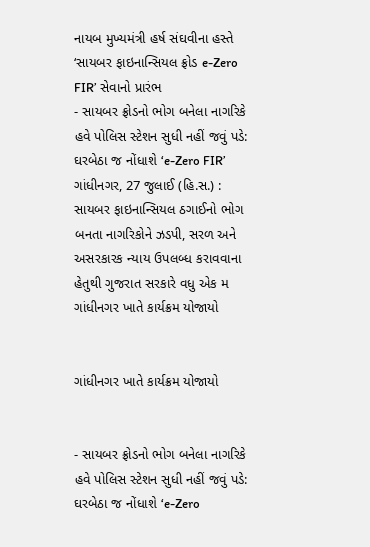નાયબ મુખ્યમંત્રી હર્ષ સંઘવીના હસ્તે ‘સાયબર ફાઇનાન્સિયલ ફ્રોડ e-Zero FIR’ સેવાનો પ્રારંભ
- સાયબર ફ્રોડનો ભોગ બનેલા નાગરિકે હવે પોલિસ સ્ટેશન સુધી નહીં જવું પડે: ઘરબેઠા જ નોંધાશે ‘e-Zero FIR’ ગાંધીનગર, 27 જુલાઈ (હિ.સ.) : સાયબર ફાઇનાન્સિયલ ઠગાઈનો ભોગ બનતા નાગરિકોને ઝડપી, સરળ અને અસરકારક ન્યાય ઉપલબ્ધ કરાવવાના હેતુથી ગુજરાત સરકારે વધુ એક મ
ગાંધીનગર ખાતે કાર્યક્રમ યોજાયો


ગાંધીનગર ખાતે કાર્યક્રમ યોજાયો


- સાયબર ફ્રોડનો ભોગ બનેલા નાગરિકે હવે પોલિસ સ્ટેશન સુધી નહીં જવું પડે: ઘરબેઠા જ નોંધાશે ‘e-Zero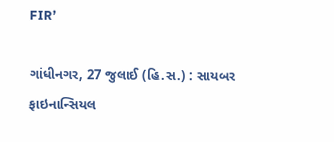FIR’

ગાંધીનગર, 27 જુલાઈ (હિ.સ.) : સાયબર ફાઇનાન્સિયલ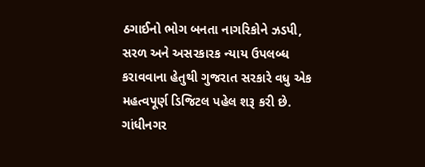ઠગાઈનો ભોગ બનતા નાગરિકોને ઝડપી, સરળ અને અસરકારક ન્યાય ઉપલબ્ધ કરાવવાના હેતુથી ગુજરાત સરકારે વધુ એક મહત્વપૂર્ણ ડિજિટલ પહેલ શરૂ કરી છે. ગાંધીનગર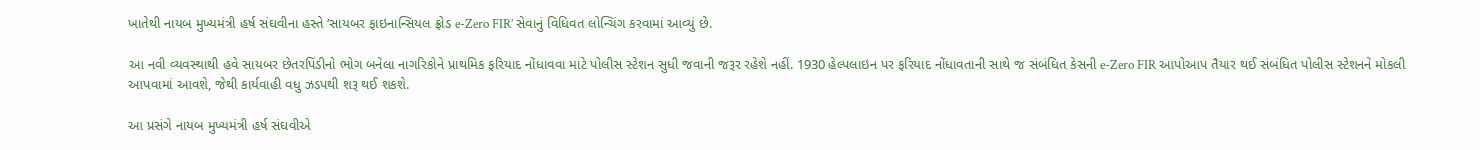ખાતેથી નાયબ મુખ્યમંત્રી હર્ષ સંઘવીના હસ્તે ‘સાયબર ફાઇનાન્સિયલ ફ્રોડ e-Zero FIR’ સેવાનું વિધિવત લોન્ચિંગ કરવામાં આવ્યું છે.

આ નવી વ્યવસ્થાથી હવે સાયબર છેતરપિંડીનો ભોગ બનેલા નાગરિકોને પ્રાથમિક ફરિયાદ નોંધાવવા માટે પોલીસ સ્ટેશન સુધી જવાની જરૂર રહેશે નહીં. 1930 હેલ્પલાઇન પર ફરિયાદ નોંધાવતાની સાથે જ સંબંધિત કેસની e-Zero FIR આપોઆપ તૈયાર થઈ સંબંધિત પોલીસ સ્ટેશનને મોકલી આપવામાં આવશે, જેથી કાર્યવાહી વધુ ઝડપથી શરૂ થઈ શકશે.

આ પ્રસંગે નાયબ મુખ્યમંત્રી હર્ષ સંઘવીએ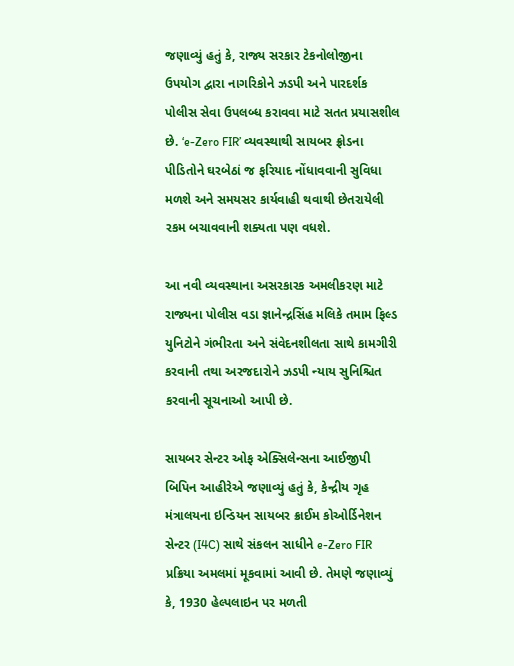જણાવ્યું હતું કે, રાજ્ય સરકાર ટેકનોલોજીના ઉપયોગ દ્વારા નાગરિકોને ઝડપી અને પારદર્શક પોલીસ સેવા ઉપલબ્ધ કરાવવા માટે સતત પ્રયાસશીલ છે. ‘e-Zero FIR’ વ્યવસ્થાથી સાયબર ફ્રોડના પીડિતોને ઘરબેઠાં જ ફરિયાદ નોંધાવવાની સુવિધા મળશે અને સમયસર કાર્યવાહી થવાથી છેતરાયેલી રકમ બચાવવાની શક્યતા પણ વધશે.

આ નવી વ્યવસ્થાના અસરકારક અમલીકરણ માટે રાજ્યના પોલીસ વડા જ્ઞાનેન્દ્રસિંહ મલિકે તમામ ફિલ્ડ યુનિટોને ગંભીરતા અને સંવેદનશીલતા સાથે કામગીરી કરવાની તથા અરજદારોને ઝડપી ન્યાય સુનિશ્ચિત કરવાની સૂચનાઓ આપી છે.

સાયબર સેન્ટર ઓફ એક્સિલેન્સના આઈજીપી બિપિન આહીરેએ જણાવ્યું હતું કે, કેન્દ્રીય ગૃહ મંત્રાલયના ઇન્ડિયન સાયબર ક્રાઈમ કોઓર્ડિનેશન સેન્ટર (I4C) સાથે સંકલન સાધીને e-Zero FIR પ્રક્રિયા અમલમાં મૂકવામાં આવી છે. તેમણે જણાવ્યું કે, 1930 હેલ્પલાઇન પર મળતી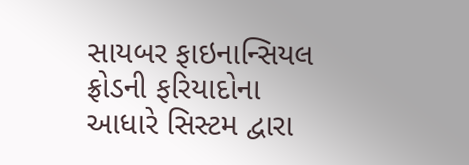સાયબર ફાઇનાન્સિયલ ફ્રોડની ફરિયાદોના આધારે સિસ્ટમ દ્વારા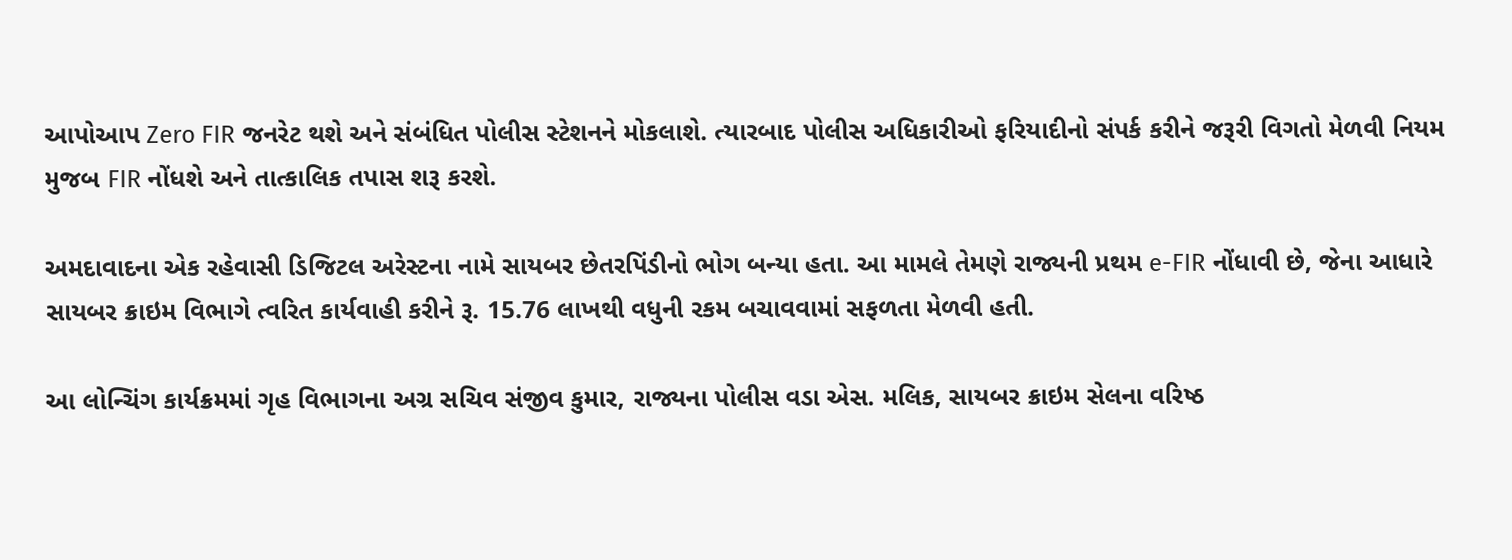આપોઆપ Zero FIR જનરેટ થશે અને સંબંધિત પોલીસ સ્ટેશનને મોકલાશે. ત્યારબાદ પોલીસ અધિકારીઓ ફરિયાદીનો સંપર્ક કરીને જરૂરી વિગતો મેળવી નિયમ મુજબ FIR નોંધશે અને તાત્કાલિક તપાસ શરૂ કરશે.

અમદાવાદના એક રહેવાસી ડિજિટલ અરેસ્ટના નામે સાયબર છેતરપિંડીનો ભોગ બન્યા હતા. આ મામલે તેમણે રાજ્યની પ્રથમ e-FIR નોંધાવી છે, જેના આધારે સાયબર ક્રાઇમ વિભાગે ત્વરિત કાર્યવાહી કરીને રૂ. 15.76 લાખથી વધુની રકમ બચાવવામાં સફળતા મેળવી હતી.

આ લોન્ચિંગ કાર્યક્રમમાં ગૃહ વિભાગના અગ્ર સચિવ સંજીવ કુમાર, રાજ્યના પોલીસ વડા એસ. મલિક, સાયબર ક્રાઇમ સેલના વરિષ્ઠ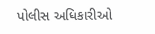પોલીસ અધિકારીઓ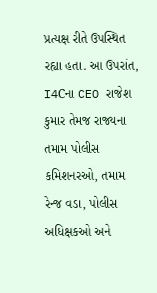પ્રત્યક્ષ રીતે ઉપસ્થિત રહ્યા હતા. આ ઉપરાંત, I4Cના CEO રાજેશ કુમાર તેમજ રાજ્યના તમામ પોલીસ કમિશનરઓ, તમામ રેન્જ વડા, પોલીસ અધિક્ષકઓ અને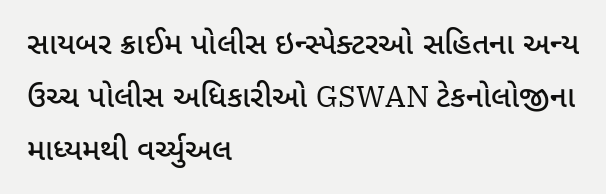સાયબર ક્રાઈમ પોલીસ ઇન્સ્પેક્ટરઓ સહિતના અન્ય ઉચ્ચ પોલીસ અધિકારીઓ GSWAN ટેકનોલોજીના માધ્યમથી વર્ચ્યુઅલ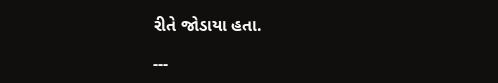રીતે જોડાયા હતા.

---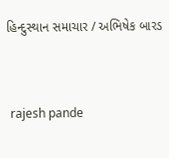હિન્દુસ્થાન સમાચાર / અભિષેક બારડ


 rajesh pande